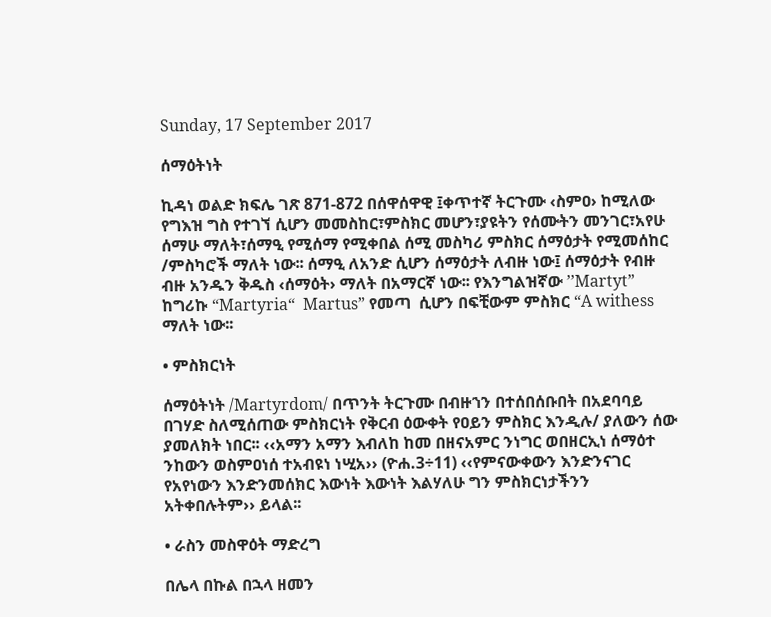Sunday, 17 September 2017

ሰማዕትነት

ኪዳነ ወልድ ክፍሌ ገጽ 871-872 በሰዋሰዋዊ ፤ቀጥተኛ ትርጉሙ ‹ስምዐ› ከሚለው የግእዝ ግስ የተገኘ ሲሆን መመስከር፣ምስክር መሆን፣ያዩትን የሰሙትን መንገር፣አየሁ ሰማሁ ማለት፣ሰማዒ የሚሰማ የሚቀበል ሰሚ መስካሪ ምስክር ሰማዕታት የሚመሰከር /ምስካሮች ማለት ነው፡፡ ሰማዒ ለአንድ ሲሆን ሰማዕታት ለብዙ ነው፤ ሰማዕታት የብዙ ብዙ አንዱን ቅዱስ ‹ሰማዕት› ማለት በአማርኛ ነው፡፡ የእንግልዝኛው ’’Martyt” ከግሪኩ “Martyria“  Martus” የመጣ  ሲሆን በፍቺውም ምስክር “A withess ማለት ነው፡፡

• ምስክርነት

ሰማዕትነት /Martyrdom/ በጥንት ትርጉሙ በብዙኀን በተሰበሰቡበት በአደባባይ በገሃድ ስለሚሰጠው ምስክርነት የቅርብ ዕውቀት የዐይን ምስክር እንዲሉ/ ያለውን ሰው ያመለክት ነበር፡፡ ‹‹አማን አማን እብለከ ከመ በዘናአምር ንነግር ወበዘርኢነ ሰማዕተ ንከውን ወስምዐነሰ ተአብዩነ ነሢአ›› (ዮሐ.3÷11) ‹‹የምናውቀውን እንድንናገር የአየነውን እንድንመሰክር እውነት እውነት እልሃለሁ ግን ምስክርነታችንን አትቀበሉትም›› ይላል፡፡

• ራስን መስዋዕት ማድረግ

በሌላ በኩል በኋላ ዘመን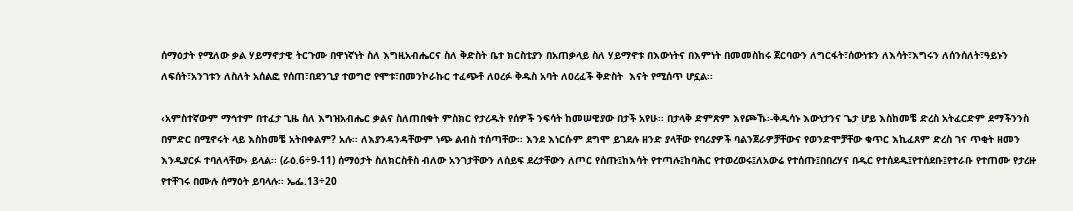ሰማዕታት የሚለው ቃል ሃይማኖታዊ ትርጉሙ በዋነኛነት ስለ እግዚአብሔርና ስለ ቅድስት ቤተ ክርስቲያን በአጠቃላይ ስለ ሃይማኖቱ በእውነትና በእምነት በመመስከሩ ጀርባውን ለግርፋት፣ሰውነቱን ለእሳት፣እግሩን ለሰንሰለት፣ዓይኑን ለፍሰት፣አንገቱን ለስለት አሰልፎ የሰጠ፣በደንጊያ ተወግሮ የሞቱ፣በመንኮራኩር ተፈጭቶ ለዐረፉ ቅዱስ አባት ለዐረፈች ቅድስት  እናት የሚሰጥ ሆኗል፡፡

‹አምስተኛውም ማኅተም በተፈታ ጊዜ ስለ እግዝአብሔር ቃልና ስለጠበቁት ምስክር የታረዱት የሰዎች ንፍሳት ከመሠዊያው በታች አየሁ፡፡ በታላቅ ድምጽም እየጮኹ፡-ቅዱሳኑ እውነታንና ጌታ ሆይ እስከመቼ ድረስ አትፈርድም ደማችንንስ በምድር በሚኖሩት ላይ እስከመቼ አትበቀልም? አሉ፡፡ ለእያንዳንዳቸውም ነጭ ልብስ ተሰጣቸው፡፡ እንደ እነርሱም ደግሞ ይገደሉ ዘንድ ያላቸው የባሪያዎች ባልንጀራዎቻቸውና የወንድሞቻቸው ቁጥር እኪፈጸም ድረስ ገና ጥቂት ዘመን እንዲያርፉ ተባለላቸው› ይላል፡፡ (ራዕ.6÷9-11) ሰማዕታት ስለክርስቶስ ብለው አንገታቸውን ለሰይፍ ደረታቸውን ለጦር የሰጡ፤ከእሳት የተጣሉ፤ከባሕር የተወረወሩ፤ለአውሬ የተሰጡ፤በበረሃና በዱር የተሰደዱ፤የተሰደቡ፤የተራቡ የተጠሙ የታረዙ የተቸገሩ በሙሉ ሰማዕት ይባላሉ፡፡ ኤፌ.13÷20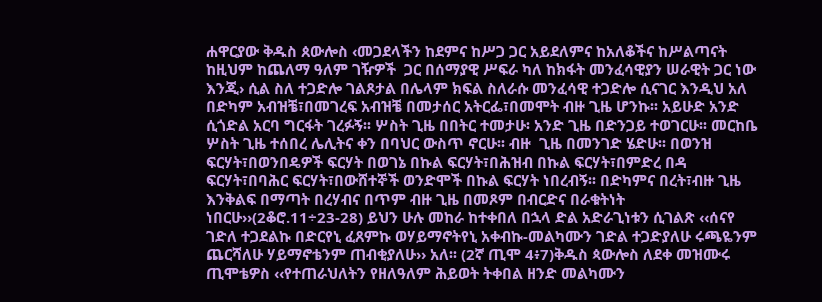ሐዋርያው ቅዱስ ጰውሎስ ‹መጋደላችን ከደምና ከሥጋ ጋር አይደለምና ከአለቆችና ከሥልጣናት ከዚህም ከጨለማ ዓለም ገዥዎች  ጋር በሰማያዊ ሥፍራ ካለ ከክፋት መንፈሳዊያን ሠራዊት ጋር ነው እንጂ› ሲል ስለ ተጋድሎ ገልጾታል በሌላም ክፍል ስለራሱ መንፈሳዊ ተጋድሎ ሲናገር እንዲህ አለ በድካም አብዝቼ፣በመገረፍ አብዝቼ በመታሰር አትርፌ፣በመሞት ብዙ ጊዜ ሆንኩ፡፡ አይሁድ አንድ ሲጎድል አርባ ግርፋት ገረፉኝ፡፡ ሦስት ጊዜ በበትር ተመታሁ፡ አንድ ጊዜ በድንጋይ ተወገርሁ፡፡ መርከቤ ሦስት ጊዜ ተሰበረ ሌሊትና ቀን በባህር ውስጥ ኖርሁ፡፡ ብዙ  ጊዜ በመንገድ ሄድሁ፡፡ በወንዝ ፍርሃት፣በወንበዴዎች ፍርሃት በወገኔ በኩል ፍርሃት፣በሕዝብ በኩል ፍርሃት፣በምድረ በዳ ፍርሃት፣በባሕር ፍርሃት፣በውሸተኞች ወንድሞች በኩል ፍርሃት ነበረብኝ፡፡ በድካምና በረት፣ብዙ ጊዜ እንቅልፍ በማጣት በረሃብና በጥም ብዙ ጊዜ በመጾም በብርድና በራቁትነት ነበርሁ››(2ቆሮ.11÷23-28) ይህን ሁሉ መከራ ከተቀበለ በኋላ ድል አድራጊነቱን ሲገልጽ ‹‹ሰናየ ገድለ ተጋደልኩ በድርየኒ ፈጸምኩ ወሃይማኖትየኒ አቀብኩ-መልካሙን ገድል ተጋድያለሁ ሩጫዬንም ጨርሻለሁ ሃይማኖቴንም ጠብቂያለሁ›› አለ፡፡ (2ኛ ጢሞ 4፥7)ቅዱስ ጳውሎስ ለደቀ መዝሙሩ ጢሞቴዎስ ‹‹የተጠራህለትን የዘለዓለም ሕይወት ትቀበል ዘንድ መልካሙን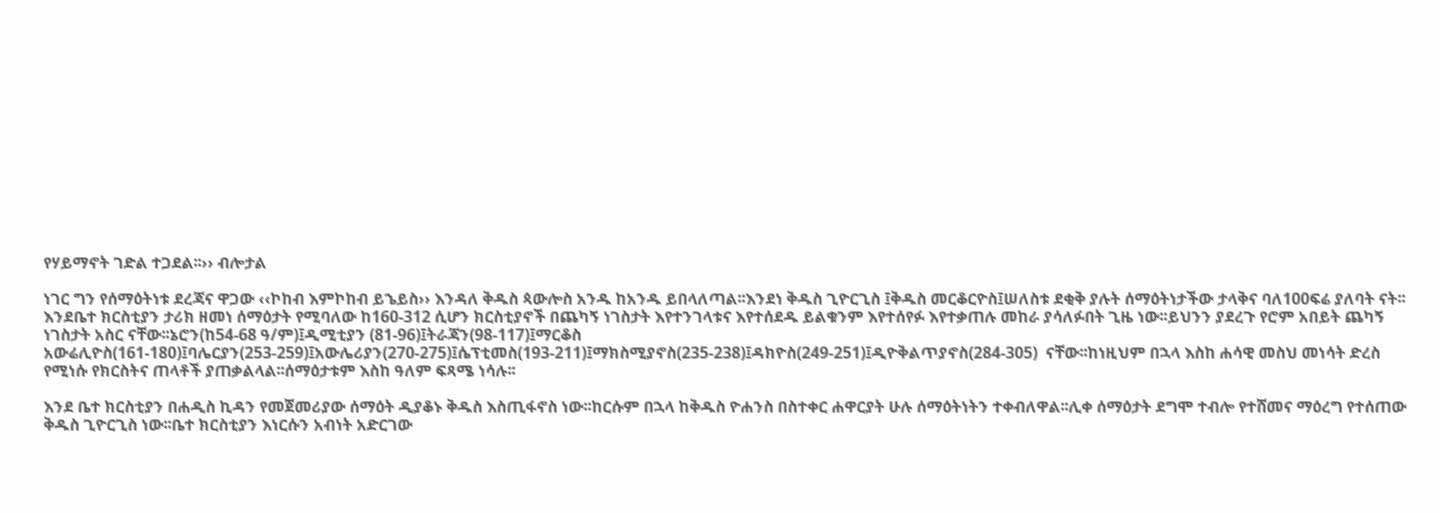የሃይማኖት ገድል ተጋደል፡፡›› ብሎታል

ነገር ግን የሰማዕትነቱ ደረጃና ዋጋው ‹‹ኮከብ እምኮከብ ይኄይስ›› እንዳለ ቅዱስ ጳውሎስ አንዱ ከአንዱ ይበላለጣል፡፡እንደነ ቅዱስ ጊዮርጊስ ፤ቅዱስ መርቆርዮስ፤ሠለስቱ ደቂቅ ያሉት ሰማዕትነታችው ታላቅና ባለ100ፍሬ ያለባት ናት፡፡እንደቤተ ክርስቲያን ታሪክ ዘመነ ሰማዕታት የሚባለው ከ160-312 ሲሆን ክርስቲያኖች በጨካኝ ነገስታት እየተንገላቱና እየተሰደዱ ይልቁንም እየተሰየፉ እየተቃጠሉ መከራ ያሳለፉበት ጊዜ ነው፡፡ይህንን ያደረጉ የሮም አበይት ጨካኝ ነገስታት አስር ናቸው፡፡ኔሮን(ከ54-68 ዓ/ም)፤ዲሚቲያን (81-96)፤ትራጃን(98-117)፤ማርቆስ አውሬሊዮስ(161-180)፤ባሌርያን(253-259)፤አውሌሪያን(270-275)፤ሴፕቲመስ(193-211)፤ማክስሚያኖስ(235-238)፤ዳክዮስ(249-251)፤ዲዮቅልጥያኖስ(284-305)  ናቸው፡፡ከነዚህም በኋላ እስከ ሐሳዊ መስህ መነሳት ድረስ የሚነሱ የክርስትና ጠላቶች ያጠቃልላል፡፡ሰማዕታቱም እስከ ዓለም ፍጻሜ ነሳሉ፡፡

እንደ ቤተ ክርስቲያን በሐዲስ ኪዳን የመጀመሪያው ሰማዕት ዲያቆኑ ቅዱስ እስጢፋኖስ ነው፡፡ከርሱም በኋላ ከቅዱስ ዮሐንስ በስተቀር ሐዋርያት ሁሉ ሰማዕትነትን ተቀብለዋል፡፡ሊቀ ሰማዕታት ደግሞ ተብሎ የተሸመና ማዕረግ የተሰጠው ቅዱስ ጊዮርጊስ ነው፡፡ቤተ ክርስቲያን እነርሱን አብነት አድርገው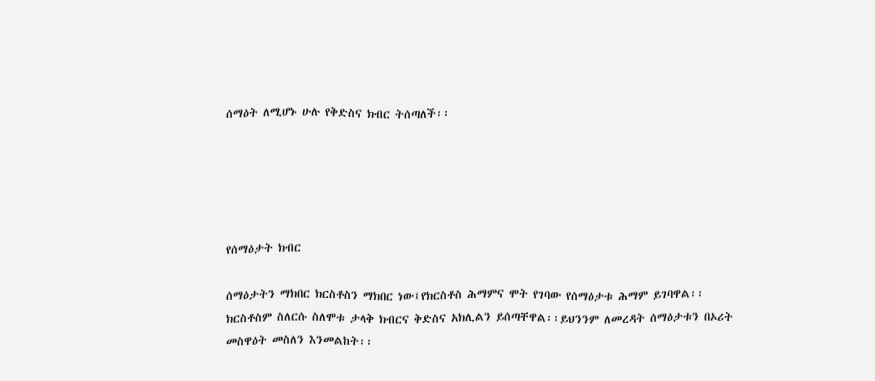ሰማዕት ለሚሆኑ ሁሉ የቅድስና ክብር ትሰጣለች፡፡





የሰማዕታት ክብር

ሰማዕታትን ማክበር ክርስቶስን ማክበር ነው፤የክርስቶስ ሕማምና ሞት የገባው የሰማዕታቱ ሕማም ይገባዋል፡፡ክርስቶስም ስለርሱ ስለሞቱ ታላቅ ክብርና ቅድስና አክሊልን ይሰጣቸዋል፡፡ይህንንም ለመረዳት ሰማዕታቱን በኦሪት መስዋዕት መስለን እንመልከት፡፡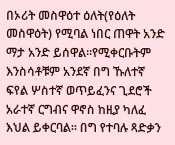በኦሪት መስዋዕተ ዕለት(የዕለት መስዋዕት) የሚባል ነበር ጠዋት አንድ ማታ አንድ ይሰዋል፡፡የሚቀርቡትም እንስሳቶቹም አንደኛ በግ ኹለተኛ ፍየል ሦስተኛ ወጥይፈንና ጊደሮች አራተኛ ርግብና ዋኖስ ከዚያ ካለፈ እህል ይቀርባል፡፡ በግ የተባሉ ጻድቃን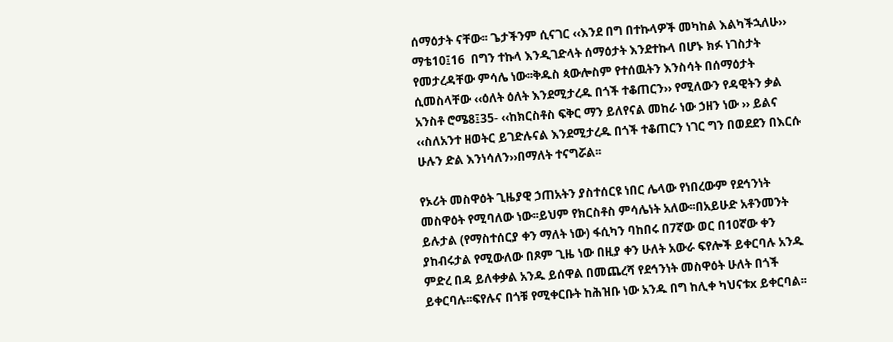ሰማዕታት ናቸው፡፡ ጌታችንም ሲናገር ‹‹እንደ በግ በተኩላዎች መካከል እልካችኋለሁ›› ማቴ10፤16  በግን ተኩላ እንዲገድላት ሰማዕታት እንደተኩላ በሆኑ ክፉ ነገስታት የመታረዳቸው ምሳሌ ነው፡፡ቅዱስ ጳውሎስም የተሰዉትን እንስሳት በሰማዕታት ሲመስላቸው ‹‹ዕለት ዕለት እንደሚታረዱ በጎች ተቆጠርን›› የሚለውን የዳዊትን ቃል አንስቶ ሮሜ8፤35- ‹‹ከክርስቶስ ፍቅር ማን ይለየናል መከራ ነው ኃዘን ነው ›› ይልና ‹‹ስለአንተ ዘወትር ይገድሉናል እንደሚታረዱ በጎች ተቆጠርን ነገር ግን በወደደን በእርሱ ሁሉን ድል እንነሳለን››በማለት ተናግሯል፡፡

የኦሪት መስዋዕት ጊዜያዊ ኃጠአትን ያስተሰርዩ ነበር ሌላው የነበረውም የደኅንነት መስዋዕት የሚባለው ነው፡፡ይህም የክርስቶስ ምሳሌነት አለው፡፡በአይሁድ አቶንመንት ይሉታል (የማስተሰርያ ቀን ማለት ነው) ፋሲካን ባከበሩ በ7ኛው ወር በ10ኛው ቀን ያከብሩታል የሚውለው በጾም ጊዜ ነው በዚያ ቀን ሁለት አውራ ፍየሎች ይቀርባሉ አንዱ ምድረ በዳ ይለቀቃል አንዱ ይሰዋል በመጨረሻ የደኅንነት መስዋዕት ሁለት በጎች ይቀርባሉ፡፡ፍየሉና በጎቹ የሚቀርቡት ከሕዝቡ ነው አንዱ በግ ከሊቀ ካህናቱx ይቀርባል፡፡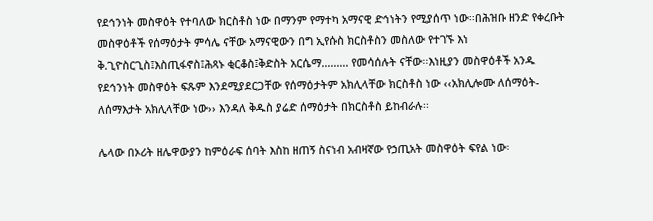የደኅንነት መስዋዕት የተባለው ክርስቶስ ነው በማንም የማተካ አማናዊ ድኅነትን የሚያሰጥ ነው፡፡በሕዝቡ ዘንድ የቀረቡት መስዋዕቶች የሰማዕታት ምሳሌ ናቸው አማናዊውን በግ ኢየሱስ ክርስቶስን መስለው የተገኙ እነ ቅ.ጊዮስርጊስ፤እስጢፋኖስ፤ሕጻኑ ቂርቆስ፤ቅድስት አርሴማ......... የመሳሰሉት ናቸው፡፡እነዚያን መስዋዕቶች አንዱ የደኅንነት መስዋዕት ፍጹም እንደሚያደርጋቸው የሰማዕታትም አክሊላቸው ክርስቶስ ነው ‹‹አክሊሎሙ ለሰማዕት-ለሰማእታት አክሊላቸው ነው›› እንዳለ ቅዱስ ያሬድ ሰማዕታት በክርስቶስ ይከብራሉ፡፡

ሌላው በኦሪት ዘሌዋውያን ከምዕራፍ ሰባት እስከ ዘጠኝ ስናነብ አብዛኛው የኃጢአት መስዋዕት ፍየል ነው፡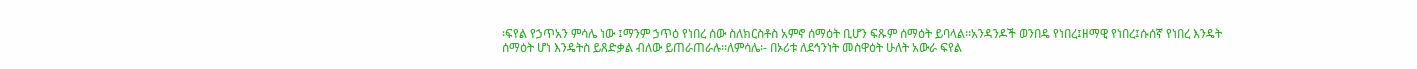፡ፍየል የኃጥአን ምሳሌ ነው ፤ማንም ኃጥዕ የነበረ ሰው ስለክርስቶስ አምኖ ሰማዕት ቢሆን ፍጹም ሰማዕት ይባላል፡፡አንዳንዶች ወንበዴ የነበረ፤ዘማዊ የነበረ፤ሱሰኛ የነበረ እንዴት ሰማዕት ሆነ እንዴትስ ይጸድቃል ብለው ይጠራጠራሉ፡፡ለምሳሌ፡- በኦሪቱ ለደኅንነት መስዋዕት ሁለት አውራ ፍየል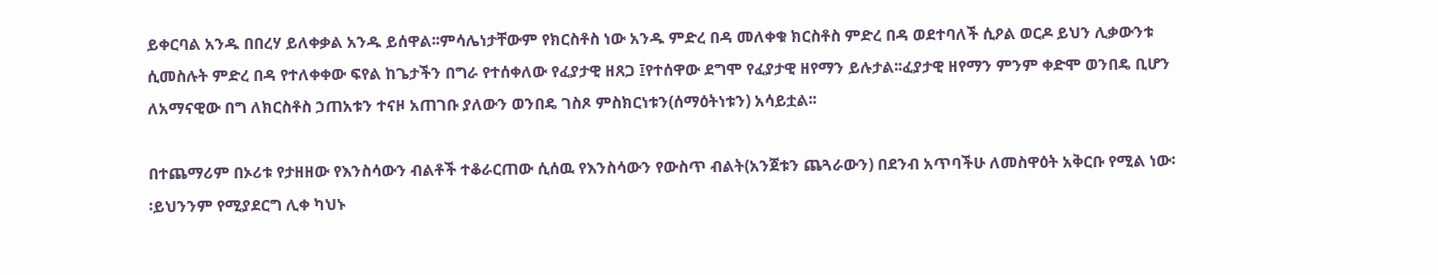ይቀርባል አንዱ በበረሃ ይለቀቃል አንዱ ይሰዋል፡፡ምሳሌነታቸውም የክርስቶስ ነው አንዱ ምድረ በዳ መለቀቁ ክርስቶስ ምድረ በዳ ወደተባለች ሲዖል ወርዶ ይህን ሊቃውንቱ ሲመስሉት ምድረ በዳ የተለቀቀው ፍየል ከጌታችን በግራ የተሰቀለው የፈያታዊ ዘጸጋ ፤የተሰዋው ደግሞ የፈያታዊ ዘየማን ይሉታል፡፡ፈያታዊ ዘየማን ምንም ቀድሞ ወንበዴ ቢሆን ለአማናዊው በግ ለክርስቶስ ኃጠአቱን ተናዞ አጠገቡ ያለውን ወንበዴ ገስጾ ምስክርነቱን(ሰማዕትነቱን) አሳይቷል፡፡

በተጨማሪም በኦሪቱ የታዘዘው የእንስሳውን ብልቶች ተቆራርጠው ሲሰዉ የእንስሳውን የውስጥ ብልት(አንጀቱን ጨጓራውን) በደንብ አጥባችሁ ለመስዋዕት አቅርቡ የሚል ነው፡፡ይህንንም የሚያደርግ ሊቀ ካህኑ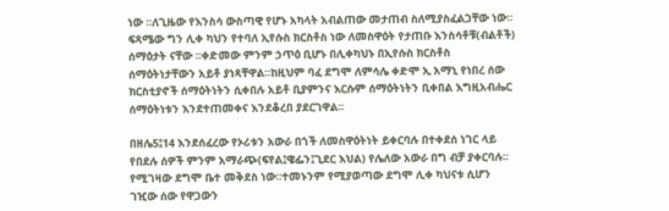ነው ፡፡ለጊዜው የእንስሳ ውስጣዊ የሆኑ አካላት አብልጠው መታጠብ ስለሚያስፈልጋቸው ነው፡፡ፍጻሜው ግን ሊቀ ካህን የተባለ ኢየሱስ ክርስቶስ ነው ለመስዋዕት የታጠቡ እንስሳቶቹ(ብልቶች) ሰማዕታት ናቸው ፡፡ቀድመው ምንም ኃጥዕ ቢሆኑ በሊቀካህኑ በኢየሱስ ክርስቶስ ሰማዕትነታቸውን አይቶ ያነጻቸዋል፡፡ከዚህም ባፈ ደግሞ ለምሳሌ ቀድሞ ኢ አማኒ የነበረ ሰው ክርስቲያኖች ሰማዕትነትን ሲቀበሉ አይቶ ቢያምንና እርሱም ሰማዕትነትን ቢቀበል እግዚአብሔር ሰማዕትነቱን እንደተጠመቀና እንደቆረበ ያደርገዋል፡፡

በዘሌ5፤14 እንደሰፈረው የኦሪቱን አውራ በጎች ለመስዋዕትነት ይቀርባሉ በተቀደሰ ነገር ላይ የበደሉ ሰዎች ምንም አማራጭ(ፍየል፤ዌፌን፤ጊደር እህል) የሌለው አውራ በግ ብቻ ያቀርባሉ፡፡የሚገዛው ደግሞ ቤተ መቅደስ ነው፡፡ተመኑንም የሚያወጣው ደግሞ ሊቀ ካህናቱ ሲሆን ገዢው ሰው የዋጋውን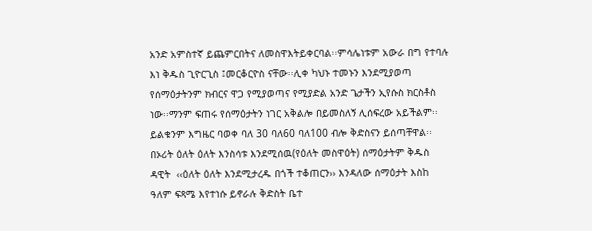አንድ አምስተኛ ይጨምርበትና ለመስዋእትይቀርባል፡፡ምሳሌነቱም አውራ በግ የተባሉ እነ ቅዱስ ጊዮርጊስ ፤መርቆርዮስ ናቸው፡፡ሊቀ ካህኑ ተመኑን እንደሚያወጣ የሰማዕታትንም ክብርና ዋጋ የሚያወጣና የሚያድል አንድ ጌታችን ኢየሱስ ክርስቶስ ነው፡፡ማንም ፍጠሩ የሰማዕታትን ነገር አቅልሎ በይመስለኝ ሊሰፍረው አይችልም፡፡ይልቁንም እግዜር ባወቀ ባለ 30 ባለ60 ባለ100 ብሎ ቅድስናን ይሰጣቸዋል፡፡ በኦሪት ዕለት ዕለት እንስሳቱ እንደሚሰዉ(የዕለት መስዋዕት) ሰማዕታትም ቅዱስ ዳዊት  ‹‹ዕለት ዕለት እንደሚታረዱ በጎች ተቆጠርን›› እንዳለው ሰማዕታት እስከ ዓለም ፍጻሜ እየተነሱ ይኖራሉ ቅድስት ቤተ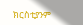ክርስቲያንም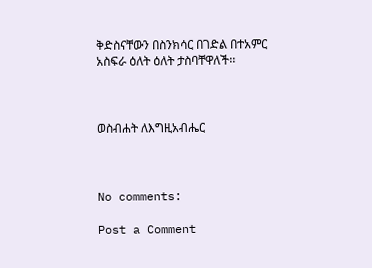ቅድስናቸውን በስንክሳር በገድል በተአምር አስፍራ ዕለት ዕለት ታስባቸዋለች፡፡



ወስብሐት ለእግዚአብሔር



No comments:

Post a Comment